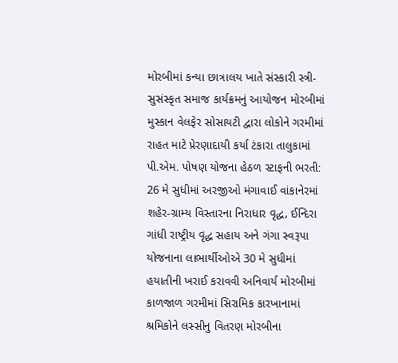મોરબીમાં કન્યા છાત્રાલય ખાતે સંસ્કારી સ્ત્રી-સુસંસ્કૃત સમાજ કાર્યક્રમનું આયોજન મોરબીમાં મુસ્કાન વેલફેર સોસાયટી દ્વારા લોકોને ગરમીમાં રાહત માટે પ્રેરણાદાયી કર્યા ટંકારા તાલુકામાં પી.એમ. પોષણ યોજના હેઠળ સ્ટાફની ભરતી: 26 મે સુધીમાં અરજીઓ મંગાવાઈ વાંકાનેરમાં શહેર-ગ્રામ્ય વિસ્તારના નિરાધાર વૃદ્ધ, ઈન્દિરા ગાંધી રાષ્ટ્રીય વૃદ્ધ સહાય અને ગંગા સ્વરૂપા યોજનાના લાભાર્થીઓએ 30 મે સુધીમાં હયાતીની ખરાઈ કરાવવી અનિવાર્ય મોરબીમાં કાળજાળ ગરમીમાં સિરામિક કારખાનામાં શ્રમિકોને લસ્સીનુ વિતરણ મોરબીના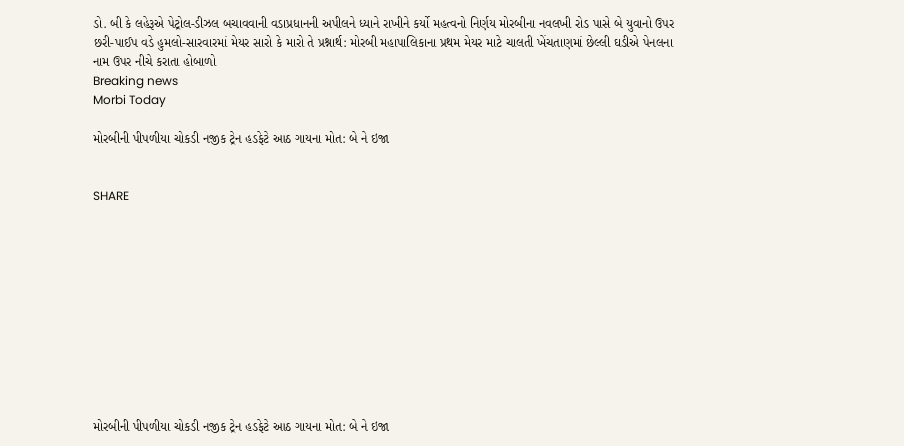ડો. બી કે લહેરૂએ પેટ્રોલ-ડીઝલ બચાવવાની વડાપ્રધાનની અપીલને ધ્યાને રાખીને કર્યો મહત્વનો નિર્ણય મોરબીના નવલખી રોડ પાસે બે યુવાનો ઉપર છરી-પાઈપ વડે હુમલો-સારવારમાં મેયર સારો કે મારો તે પ્રશ્નાર્થ: મોરબી મહાપાલિકાના પ્રથમ મેયર માટે ચાલતી ખેંચતાણમાં છેલ્લી ઘડીએ પેનલના નામ ઉપર નીચે કરાતા હોબાળો
Breaking news
Morbi Today

મોરબીની પીપળીયા ચોકડી નજીક ટ્રેન હડફેટે આઠ ગાયના મોત: બે ને ઇજા


SHARE











મોરબીની પીપળીયા ચોકડી નજીક ટ્રેન હડફેટે આઠ ગાયના મોત: બે ને ઇજા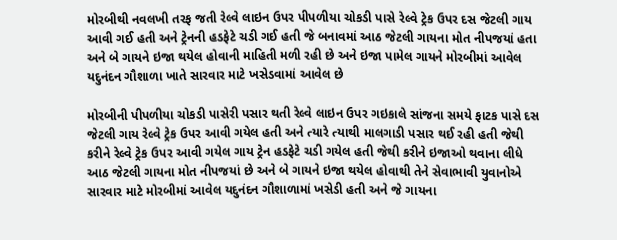મોરબીથી નવલખી તરફ જતી રેલ્વે લાઇન ઉપર પીપળીયા ચોકડી પાસે રેલ્વે ટ્રેક ઉપર દસ જેટલી ગાય આવી ગઈ હતી અને ટ્રેનની હડફેટે ચડી ગઈ હતી જે બનાવમાં આઠ જેટલી ગાયના મોત નીપજયાં હતા અને બે ગાયને ઇજા થયેલ હોવાની માહિતી મળી રહી છે અને ઇજા પામેલ ગાયને મોરબીમાં આવેલ યદુનંદન ગૌશાળા ખાતે સારવાર માટે ખસેડવામાં આવેલ છે

મોરબીની પીપળીયા ચોકડી પાસેરી પસાર થતી રેલ્વે લાઇન ઉપર ગઇકાલે સાંજના સમયે ફાટક પાસે દસ જેટલી ગાય રેલ્વે ટ્રેક ઉપર આવી ગયેલ હતી અને ત્યારે ત્યાથી માલગાડી પસાર થઈ રહી હતી જેથી કરીને રેલ્વે ટ્રેક ઉપર આવી ગયેલ ગાય ટ્રેન હડફેટે ચડી ગયેલ હતી જેથી કરીને ઇજાઓ થવાના લીધે આઠ જેટલી ગાયના મોત નીપજયાં છે અને બે ગાયને ઇજા થયેલ હોવાથી તેને સેવાભાવી યુવાનોએ સારવાર માટે મોરબીમાં આવેલ યદુનંદન ગૌશાળામાં ખસેડી હતી અને જે ગાયના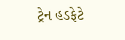ટ્રેન હડફેટે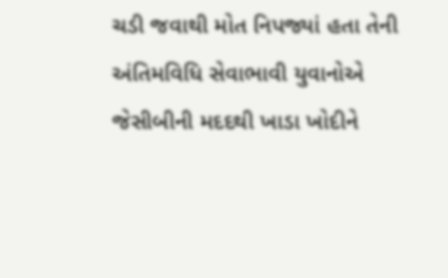ચડી જવાથી મોત નિપજ્યાં હતા તેની અંતિમવિધિ સેવાભાવી યુવાનોએ જેસીબીની મદદથી ખાડા ખોદીને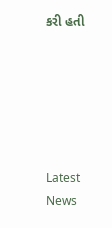કરી હતી






Latest News